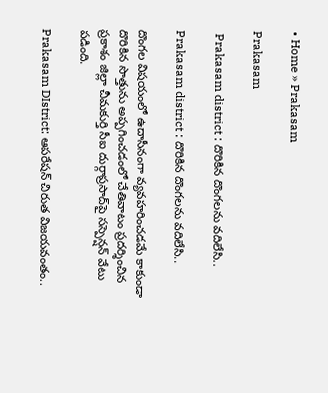• Home » Prakasam

Prakasam

 Prakasam district : దొరికిన దొంగలను వదిలేసి..

Prakasam district : దొరికిన దొంగలను వదిలేసి..

దొంగల విషయంలో ఉదాసీనంగా వ్యవహరించడమే కాకుండా దొరికిన సొత్తును అప్పగించడంలో చేతివాటం ప్రదర్శించిన ప్రకాశం జిల్లా చీమకుర్తి సీఐ దుర్గాప్రసాద్‌పై సస్పెన్షన్‌ వేటు పడింది.

Prakasam DIstrict: ఆపరేషన్ చిరుత విజయవంతం..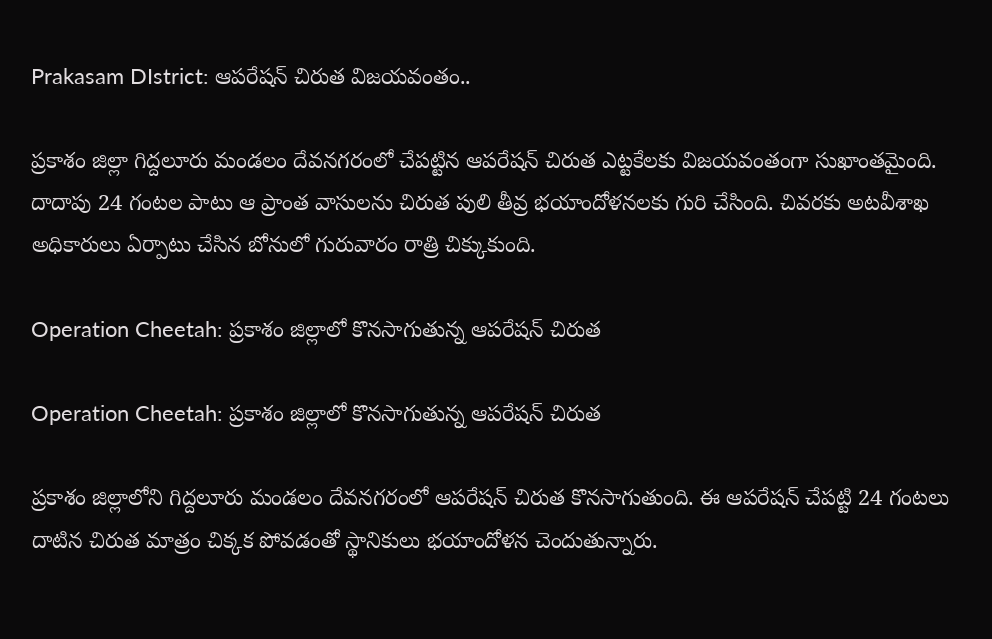Prakasam DIstrict: ఆపరేషన్ చిరుత విజయవంతం..

ప్రకాశం జిల్లా గిద్దలూరు మండలం దేవనగరంలో చేపట్టిన ఆపరేషన్ చిరుత ఎట్టకేలకు విజయవంతంగా సుఖాంతమైంది. దాదాపు 24 గంటల పాటు ఆ ప్రాంత వాసులను చిరుత పులి తీవ్ర భయాందోళనలకు గురి చేసింది. చివరకు అటవీశాఖ అధికారులు ఏర్పాటు చేసిన బోనులో గురువారం రాత్రి చిక్కుకుంది.

Operation Cheetah: ప్రకాశం జిల్లాలో కొనసాగుతున్న ఆపరేషన్ చిరుత

Operation Cheetah: ప్రకాశం జిల్లాలో కొనసాగుతున్న ఆపరేషన్ చిరుత

ప్రకాశం జిల్లాలోని గిద్దలూరు మండలం దేవనగరంలో ఆపరేషన్ చిరుత కొనసాగుతుంది. ఈ ఆపరేషన్ చేపట్టి 24 గంటలు దాటిన చిరుత మాత్రం చిక్కక పోవడంతో స్థానికులు భయాందోళన చెందుతున్నారు.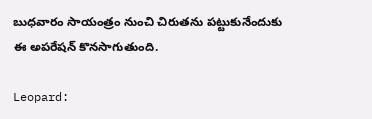బుధవారం సాయంత్రం నుంచి చిరుతను పట్టుకునేందుకు ఈ అపరేషన్ కొనసాగుతుంది.

Leopard: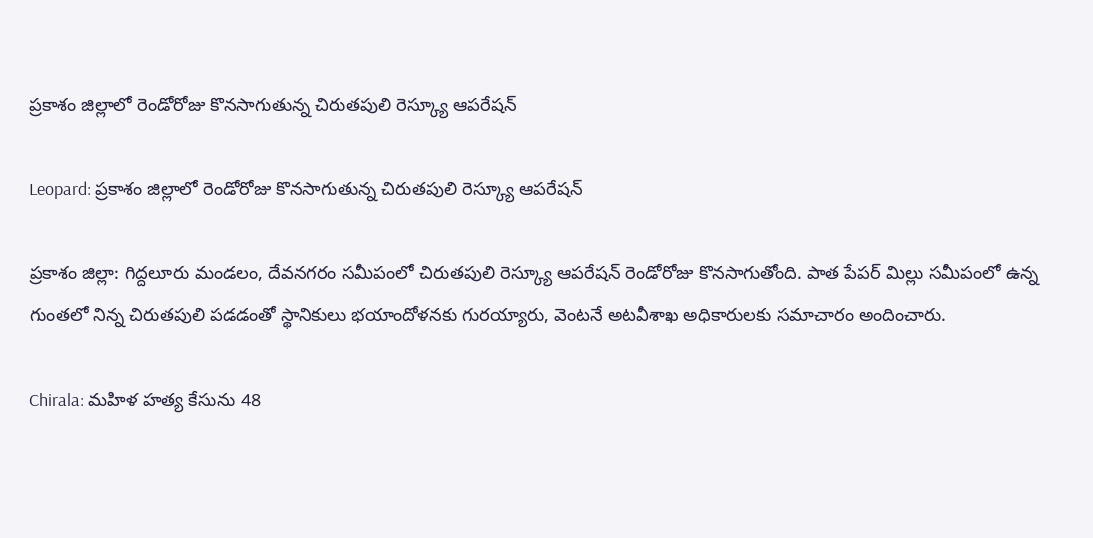ప్రకాశం జిల్లాలో రెండోరోజు కొనసాగుతున్న చిరుతపులి రెస్క్యూ ఆపరేషన్

Leopard: ప్రకాశం జిల్లాలో రెండోరోజు కొనసాగుతున్న చిరుతపులి రెస్క్యూ ఆపరేషన్

ప్రకాశం జిల్లా: గిద్దలూరు మండలం, దేవనగరం సమీపంలో చిరుతపులి రెస్క్యూ ఆపరేషన్ రెండోరోజు కొనసాగుతోంది. పాత పేపర్ మిల్లు సమీపంలో ఉన్న గుంతలో నిన్న చిరుతపులి పడడంతో స్థానికులు భయాందోళనకు గురయ్యారు, వెంటనే అటవీశాఖ అధికారులకు సమాచారం అందించారు.

Chirala: మహిళ హత్య కేసును 48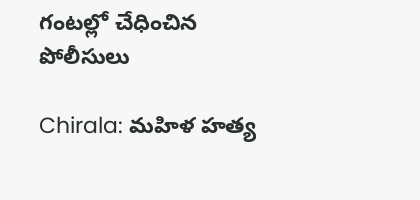గంటల్లో చేధించిన పోలీసులు

Chirala: మహిళ హత్య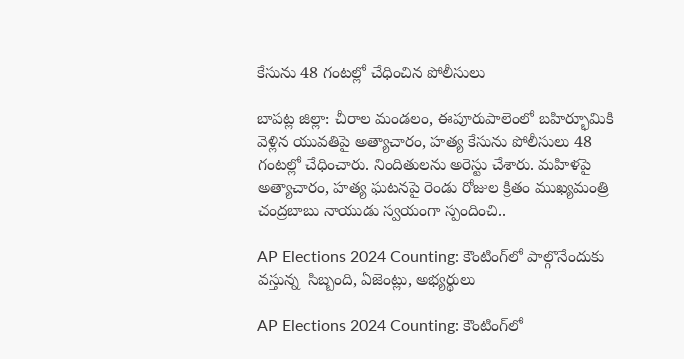కేసును 48 గంటల్లో చేధించిన పోలీసులు

బాపట్ల జిల్లా: చీరాల మండలం, ఈపూరుపాలెంలో బహిర్భూమికి వెళ్లిన యువతిపై అత్యాచారం, హత్య కేసును పోలీసులు 48 గంటల్లో చేధించారు. నిందితులను అరెస్టు చేశారు. మహిళపై అత్యాచారం, హత్య ఘటనపై రెండు రోజుల క్రితం ముఖ్యమంత్రి చంద్రబాబు నాయుడు స్వయంగా స్పందించి..

AP Elections 2024 Counting: కౌంటింగ్‌లో పాల్గొనేందుకు వస్తున్న  సిబ్బంది, ఏజెంట్లు, అభ్యర్థులు

AP Elections 2024 Counting: కౌంటింగ్‌లో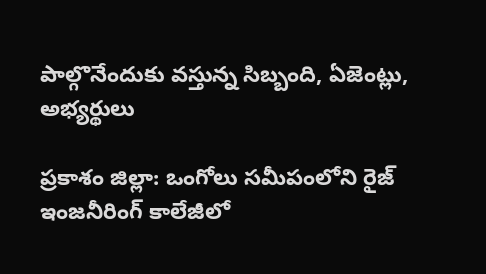పాల్గొనేందుకు వస్తున్న సిబ్బంది, ఏజెంట్లు, అభ్యర్థులు

ప్రకాశం జిల్లా: ఒంగోలు సమీపంలోని రైజ్ ఇంజనీరింగ్ కాలేజీలో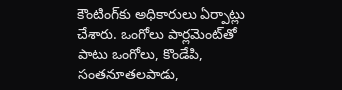కౌంటింగ్‌కు అధికారులు ఏర్పాట్లు చేశారు. ఒంగోలు పార్లమెంట్‌తో పాటు ఒంగోలు, కొండేపి, సంతనూతలపాడు,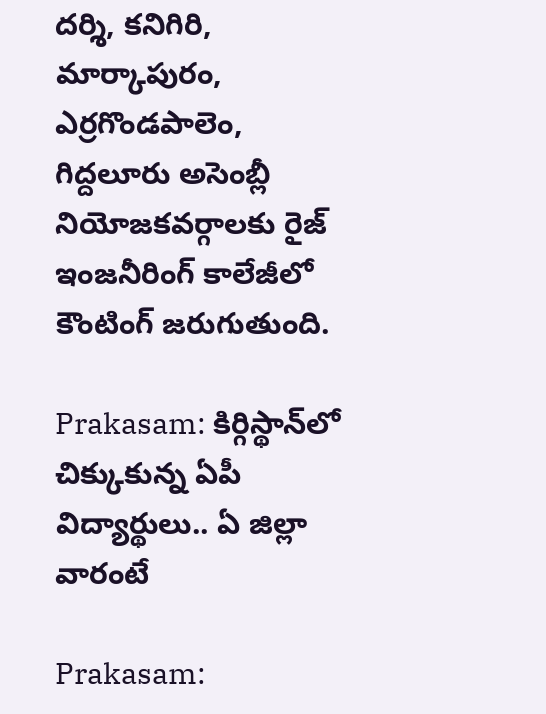దర్శి, కనిగిరి, మార్కాపురం, ఎర్రగొండపాలెం, గిద్దలూరు అసెంబ్లీ నియోజకవర్గాలకు రైజ్ ఇంజనీరింగ్ కాలేజీలో కౌంటింగ్ జరుగుతుంది.

Prakasam: కిర్గిస్థాన్‌లో చిక్కుకున్న ఏపీ విద్యార్థులు.. ఏ జిల్లా వారంటే

Prakasam: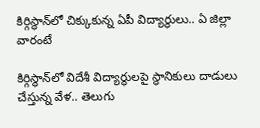కిర్గిస్థాన్‌లో చిక్కుకున్న ఏపీ విద్యార్థులు.. ఏ జిల్లా వారంటే

కిర్గిస్థాన్‌లో విదేశీ విద్యార్థులపై స్థానికులు దాడులు చేస్తున్న వేళ.. తెలుగు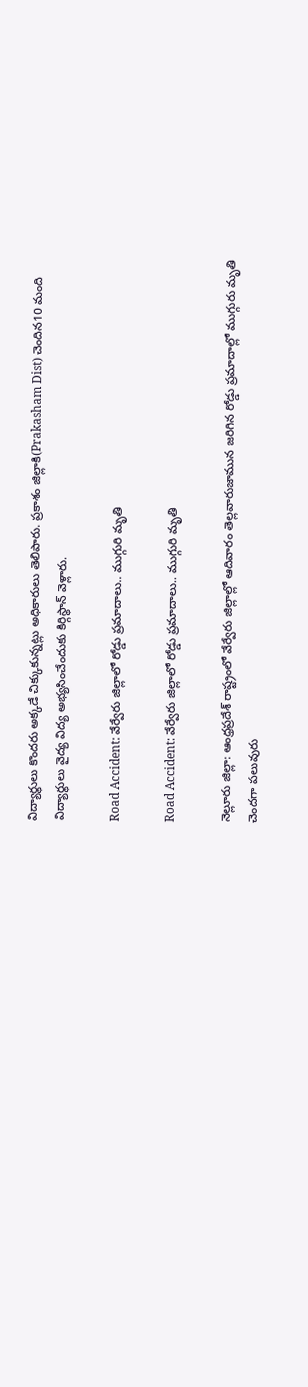విద్యార్థులు కొందరు అక్కడే చిక్కుకున్నట్లు అధికారులు తెలిపారు. ప్రకాశం జిల్లాకి(Prakasham Dist) చెందిన10 మంది విద్యార్థులు వైద్య విద్య అభ్యసించేందుకు కిర్గిస్థాన్ వెళ్లారు.

Road Accident: వేర్వేరు జిల్లాలో రోడ్డు ప్రమాదాలు.. ముగ్గురి మృతి

Road Accident: వేర్వేరు జిల్లాలో రోడ్డు ప్రమాదాలు.. ముగ్గురి మృతి

నెల్లూరు జిల్లా: ఆంధ్రప్రదేశ్ రాష్ట్రంలో వేర్వేరు జిల్లాల్లో ఆదివారం తెల్లవారుజామున జరిగిన రోడ్డు ప్రమాదాల్లో ముగ్గురు మృతి చెందగా పలువురు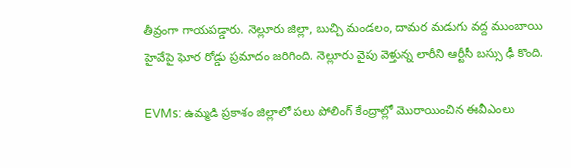తీవ్రంగా గాయపడ్డారు. నెల్లూరు జిల్లా, బుచ్చి మండలం, దామర మడుగు వద్ద ముంబాయి హైవేపై ఘోర రోడ్డు ప్రమాదం జరిగింది. నెల్లూరు వైపు వెళ్తున్న లారీని ఆర్టీసీ బస్సు ఢీ కొంది.

EVMs: ఉమ్మడి ప్రకాశం జిల్లాలో పలు పోలింగ్ కేంద్రాల్లో మొరాయించిన ఈవీఎంలు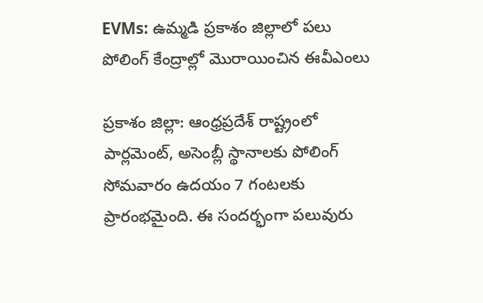EVMs: ఉమ్మడి ప్రకాశం జిల్లాలో పలు పోలింగ్ కేంద్రాల్లో మొరాయించిన ఈవీఎంలు

ప్రకాశం జిల్లా: ఆంధ్రప్రదేశ్ రాష్ట్రంలో పార్లమెంట్, అసెంబ్లీ స్థానాలకు పోలింగ్ సోమవారం ఉదయం 7 గంటలకు ప్రారంభమైంది. ఈ సందర్భంగా పలువురు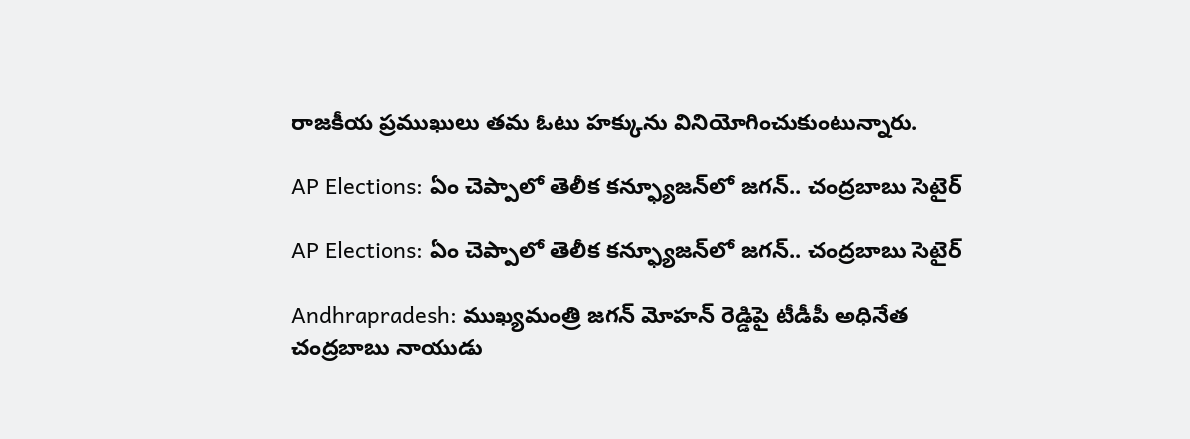రాజకీయ ప్రముఖులు తమ ఓటు హక్కును వినియోగించుకుంటున్నారు.

AP Elections: ఏం చెప్పాలో తెలీక కన్ఫ్యూజన్‌లో జగన్.. చంద్రబాబు సెటైర్

AP Elections: ఏం చెప్పాలో తెలీక కన్ఫ్యూజన్‌లో జగన్.. చంద్రబాబు సెటైర్

Andhrapradesh: ముఖ్యమంత్రి జగన్ మోహన్‌ రెడ్డిపై టీడీపీ అధినేత చంద్రబాబు నాయుడు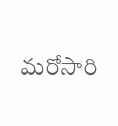మరోసారి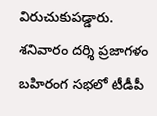విరుచుకుపడ్డారు. శనివారం దర్శి ప్రజాగళం బహిరంగ సభలో టీడీపీ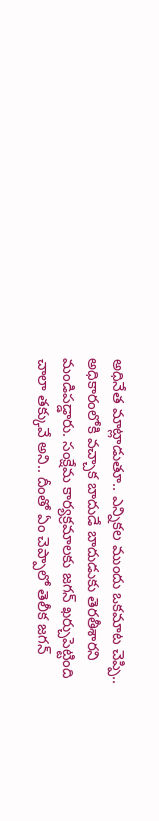అధినేత మాట్లాడుతూ.. ఎన్నికల ముందు ఒకమాట చెప్పి.. అధికారంలోకి వచ్చాక బాదుడే బాదుడుకు తెరతీశారని మండిపడ్డారు. సంక్షేమ కార్యక్రమాలకు జగన్‌ ఖర్చుపెట్టింది చాలా తక్కువే అని.. దీంతో ఏం చెప్పాలో తెలీక జగన్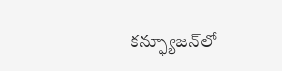కన్ఫ్యూజన్‌లో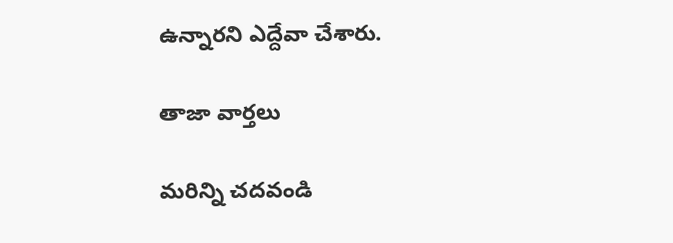ఉన్నారని ఎద్దేవా చేశారు.

తాజా వార్తలు

మరిన్ని చదవండి